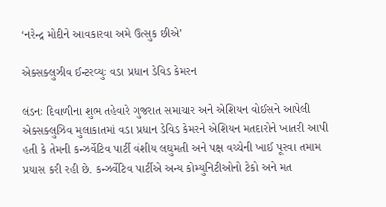‘નરેન્દ્ર મોદીને આવકારવા અમે ઉત્સુક છીએ’

એક્સક્લુઝીવ ઈન્ટરવ્યુઃ વડા પ્રધાન ડેવિડ કેમરન

લંડનઃ દિવાળીના શુભ તહેવારે ગુજરાત સમાચાર અને એશિયન વોઈસને આપેલી એક્સક્લુઝિવ મુલાકાતમાં વડા પ્રધાન ડેવિડ કેમરને એશિયન મતદારોને ખાતરી આપી હતી કે તેમની કન્ઝર્વેટિવ પાર્ટી વંશીય લઘુમતી અને પક્ષ વચ્ચેની ખાઈ પૂરવા તમામ પ્રયાસ કરી રહી છે. કન્ઝર્વેટિવ પાર્ટીએ અન્ય કોમ્યુનિટીઓનો ટેકો અને મત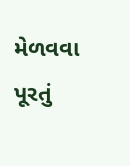મેળવવા પૂરતું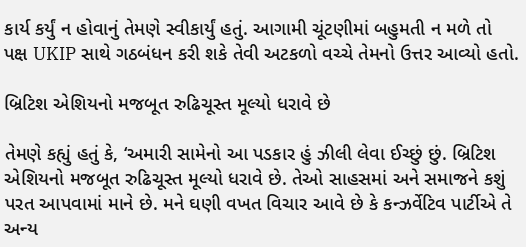કાર્ય કર્યું ન હોવાનું તેમણે સ્વીકાર્યું હતું. આગામી ચૂંટણીમાં બહુમતી ન મળે તો પક્ષ UKIP સાથે ગઠબંધન કરી શકે તેવી અટકળો વચ્ચે તેમનો ઉત્તર આવ્યો હતો.

બ્રિટિશ એશિયનો મજબૂત રુઢિચૂસ્ત મૂલ્યો ધરાવે છે

તેમણે કહ્યું હતું કે, ‘અમારી સામેનો આ પડકાર હું ઝીલી લેવા ઈચ્છું છું. બ્રિટિશ એશિયનો મજબૂત રુઢિચૂસ્ત મૂલ્યો ધરાવે છે. તેઓ સાહસમાં અને સમાજને કશું પરત આપવામાં માને છે. મને ઘણી વખત વિચાર આવે છે કે કન્ઝર્વેટિવ પાર્ટીએ તે અન્ય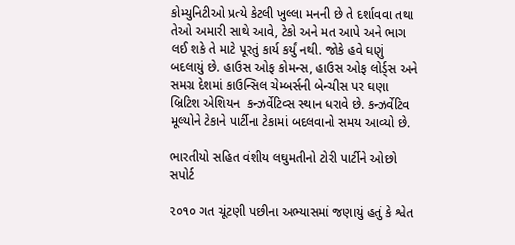કોમ્યુનિટીઓ પ્રત્યે કેટલી ખુલ્લા મનની છે તે દર્શાવવા તથા તેઓ અમારી સાથે આવે, ટેકો અને મત આપે અને ભાગ લઈ શકે તે માટે પૂરતું કાર્ય કર્યું નથી. જોકે હવે ઘણું બદલાયું છે. હાઉસ ઓફ કોમન્સ, હાઉસ ઓફ લોર્ડ્સ અને સમગ્ર દેશમાં કાઉન્સિલ ચેમ્બર્સની બેન્ચીસ પર ઘણા બ્રિટિશ એશિયન  કન્ઝર્વેટિવ્સ સ્થાન ધરાવે છે. કન્ઝર્વેટિવ મૂલ્યોને ટેકાને પાર્ટીના ટેકામાં બદલવાનો સમય આવ્યો છે.

ભારતીયો સહિત વંશીય લઘુમતીનો ટોરી પાર્ટીને ઓછો સપોર્ટ

૨૦૧૦ ગત ચૂંટણી પછીના અભ્યાસમાં જણાયું હતું કે શ્વેત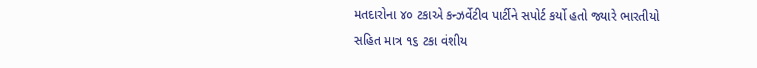મતદારોના ૪૦ ટકાએ કન્ઝર્વેટીવ પાર્ટીને સપોર્ટ કર્યો હતો જ્યારે ભારતીયો સહિત માત્ર ૧૬ ટકા વંશીય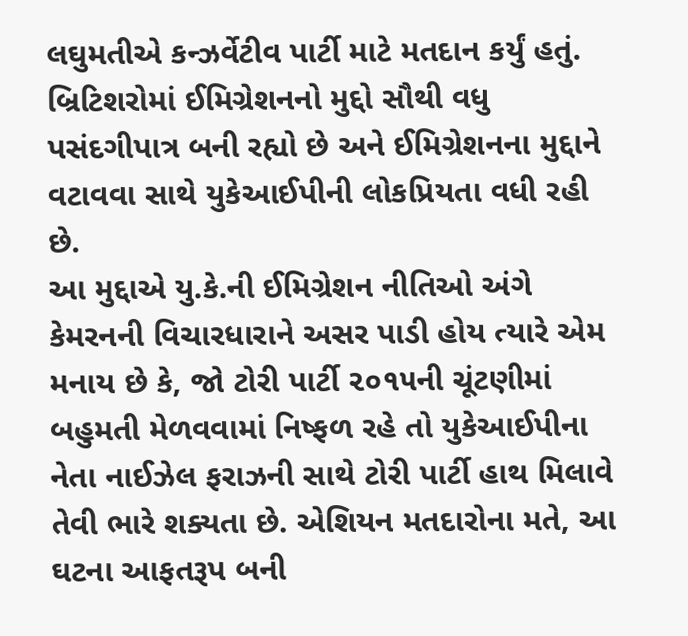લઘુમતીએ કન્ઝર્વેટીવ પાર્ટી માટે મતદાન કર્યું હતું. બ્રિટિશરોમાં ઈમિગ્રેશનનો મુદ્દો સૌથી વધુ પસંદગીપાત્ર બની રહ્યો છે અને ઈમિગ્રેશનના મુદ્દાને વટાવવા સાથે યુકેઆઈપીની લોકપ્રિયતા વધી રહી છે.
આ મુદ્દાએ યુ.કે.ની ઈમિગ્રેશન નીતિઓ અંગે કેમરનની વિચારધારાને અસર પાડી હોય ત્યારે એમ મનાય છે કે, જો ટોરી પાર્ટી ૨૦૧૫ની ચૂંટણીમાં બહુમતી મેળવવામાં નિષ્ફળ રહે તો યુકેઆઈપીના નેતા નાઈઝેલ ફરાઝની સાથે ટોરી પાર્ટી હાથ મિલાવે તેવી ભારે શક્યતા છે. એશિયન મતદારોના મતે, આ ઘટના આફતરૂપ બની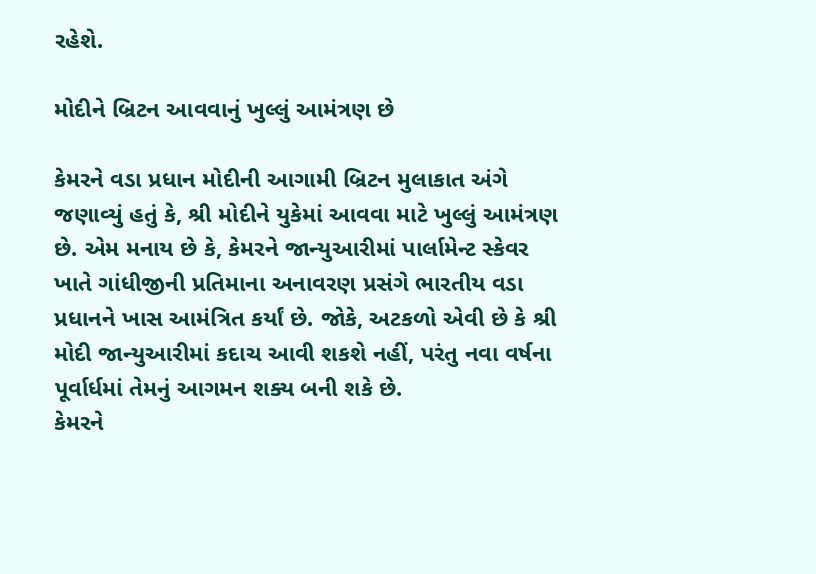રહેશે.

મોદીને બ્રિટન આવવાનું ખુલ્લું આમંત્રણ છે

કેમરને વડા પ્રધાન મોદીની આગામી બ્રિટન મુલાકાત અંગે જણાવ્યું હતું કે, શ્રી મોદીને યુકેમાં આવવા માટે ખુલ્લું આમંત્રણ છે. એમ મનાય છે કે, કેમરને જાન્યુઆરીમાં પાર્લામેન્ટ સ્કેવર ખાતે ગાંધીજીની પ્રતિમાના અનાવરણ પ્રસંગે ભારતીય વડા પ્રધાનને ખાસ આમંત્રિત કર્યાં છે. જોકે, અટકળો એવી છે કે શ્રી મોદી જાન્યુઆરીમાં કદાચ આવી શકશે નહીં, પરંતુ નવા વર્ષના પૂર્વાર્ધમાં તેમનું આગમન શક્ય બની શકે છે.
કેમરને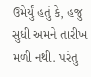ઉમેર્યું હતું કે, હજુ સુધી અમને તારીખ મળી નથી. પરંતુ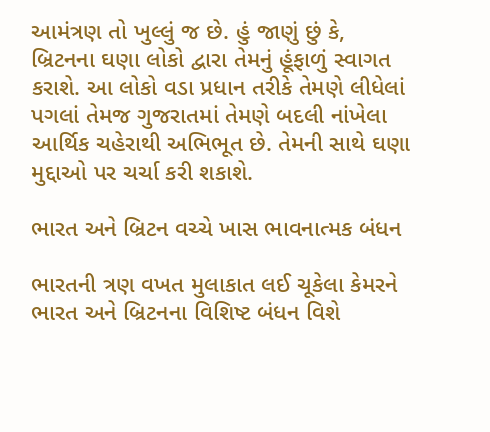આમંત્રણ તો ખુલ્લું જ છે. હું જાણું છું કે, બ્રિટનના ઘણા લોકો દ્વારા તેમનું હૂંફાળું સ્વાગત કરાશે. આ લોકો વડા પ્રધાન તરીકે તેમણે લીધેલાં પગલાં તેમજ ગુજરાતમાં તેમણે બદલી નાંખેલા આર્થિક ચહેરાથી અભિભૂત છે. તેમની સાથે ઘણા મુદ્દાઓ પર ચર્ચા કરી શકાશે.

ભારત અને બ્રિટન વચ્ચે ખાસ ભાવનાત્મક બંધન

ભારતની ત્રણ વખત મુલાકાત લઈ ચૂકેલા કેમરને ભારત અને બ્રિટનના વિશિષ્ટ બંધન વિશે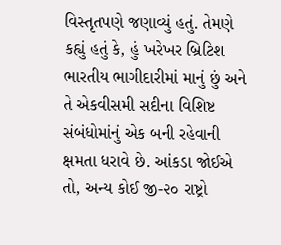વિસ્તૃતપણે જણાવ્યું હતું. તેમણે કહ્યું હતું કે, હું ખરેખર બ્રિટિશ ભારતીય ભાગીદારીમાં માનું છું અને તે એકવીસમી સદીના વિશિષ્ટ સંબંધોમાંનું એક બની રહેવાની ક્ષમતા ધરાવે છે. આંકડા જોઈએ તો, અન્ય કોઈ જી-૨૦ રાષ્ટ્રો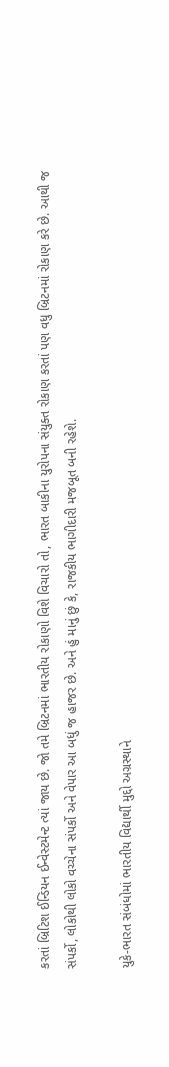કરતાં બ્રિટિશ ઈન્ડિયન ઈન્વેસ્ટમેન્ટ ત્યાં જાય છે. જો તમે બ્રિટનમાં ભારતીય રોકાણો વિશે વિચારો તો, ભારત બાકીના યુરોપના સંયુક્ત રોકાણ કરતાં પણ વધુ બ્રિટનમાં રોકાણ કરે છે. આથી જ સંપર્કો, લોકોથી લોકો વચ્ચેના સંપર્કો અને વેપાર આ બધું જ હાજર છે. અને હું માનું છું કે, રાજકીય ભાગીદારી મજબૂત બની રહેશે.

યુકે-ભારત સંબંધોમાં ભારતીય વિદ્યાર્થી મુદ્દો અગ્રસ્થાને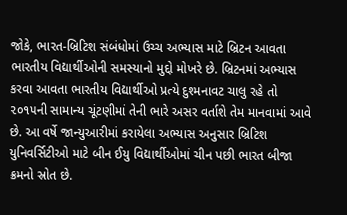જોકે, ભારત-બ્રિટિશ સંબંધોમાં ઉચ્ચ અભ્યાસ માટે બ્રિટન આવતા ભારતીય વિદ્યાર્થીઓની સમસ્યાનો મુદ્દો મોખરે છે. બ્રિટનમાં અભ્યાસ કરવા આવતા ભારતીય વિદ્યાર્થીઓ પ્રત્યે દુશ્મનાવટ ચાલુ રહે તો ૨૦૧૫ની સામાન્ય ચૂંટણીમાં તેની ભારે અસર વર્તાશે તેમ માનવામાં આવે છે. આ વર્ષે જાન્યુઆરીમાં કરાયેલા અભ્યાસ અનુસાર બ્રિટિશ યુનિવર્સિટીઓ માટે બીન ઈયુ વિદ્યાર્થીઓમાં ચીન પછી ભારત બીજા ક્રમનો સ્રોત છે.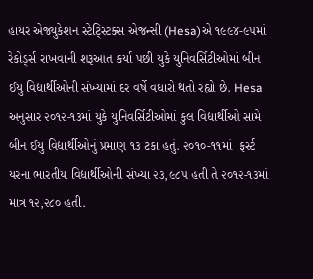હાયર એજ્યુકેશન સ્ટેટ્સ્ટિક્સ એજન્સી (Hesa)એ ૧૯૯૪-૯૫માં રેકોર્ડ્સ રાખવાની શરૂઆત કર્યા પછી યુકે યુનિવર્સિટીઓમાં બીન ઈયુ વિદ્યાર્થીઓની સંખ્યામાં દર વર્ષે વધારો થતો રહ્યો છે. Hesa અનુસાર ૨૦૧૨-૧૩માં યુકે યુનિવર્સિટીઓમાં કુલ વિદ્યાર્થીઓ સામે  બીન ઈયુ વિદ્યાર્થીઓનું પ્રમાણ ૧૩ ટકા હતું. ૨૦૧૦-૧૧માં  ફર્સ્ટ યરના ભારતીય વિદ્યાર્થીઓની સંખ્યા ૨૩,૯૮૫ હતી તે ૨૦૧૨-૧૩માં માત્ર ૧૨,૨૮૦ હતી.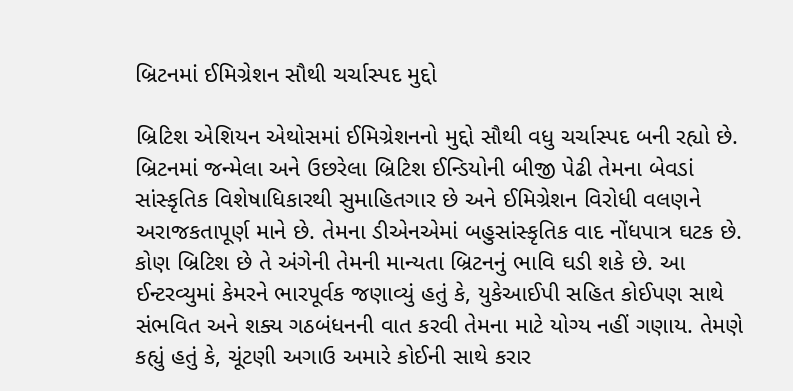બ્રિટનમાં ઈમિગ્રેશન સૌથી ચર્ચાસ્પદ મુદ્દો

બ્રિટિશ એશિયન એથોસમાં ઈમિગ્રેશનનો મુદ્દો સૌથી વધુ ચર્ચાસ્પદ બની રહ્યો છે. બ્રિટનમાં જન્મેલા અને ઉછરેલા બ્રિટિશ ઈન્ડિયોની બીજી પેઢી તેમના બેવડાં સાંસ્કૃતિક વિશેષાધિકારથી સુમાહિતગાર છે અને ઈમિગ્રેશન વિરોધી વલણને અરાજકતાપૂર્ણ માને છે. તેમના ડીએનએમાં બહુસાંસ્કૃતિક વાદ નોંધપાત્ર ઘટક છે. કોણ બ્રિટિશ છે તે અંગેની તેમની માન્યતા બ્રિટનનું ભાવિ ઘડી શકે છે. આ ઈન્ટરવ્યુમાં કેમરને ભારપૂર્વક જણાવ્યું હતું કે, યુકેઆઈપી સહિત કોઈપણ સાથે સંભવિત અને શક્ય ગઠબંધનની વાત કરવી તેમના માટે યોગ્ય નહીં ગણાય. તેમણે કહ્યું હતું કે, ચૂંટણી અગાઉ અમારે કોઈની સાથે કરાર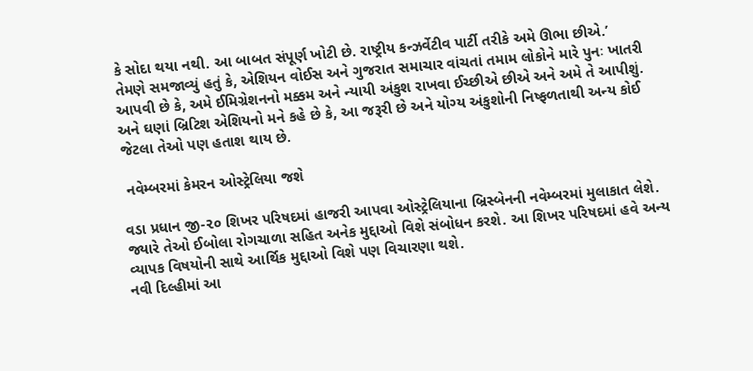કે સોદા થયા નથી. આ બાબત સંપૂર્ણ ખોટી છે. રાષ્ટ્રીય કન્ઝર્વેટીવ પાર્ટી તરીકે અમે ઊભા છીએ.’
તેમણે સમજાવ્યું હતું કે, એશિયન વોઈસ અને ગુજરાત સમાચાર વાંચતાં તમામ લોકોને મારે પુનઃ ખાતરી આપવી છે કે, અમે ઈમિગ્રેશનનો મક્કમ અને ન્યાયી અંકુશ રાખવા ઈચ્છીએ છીએ અને અમે તે આપીશું. અને ઘણાં બ્રિટિશ એશિયનો મને કહે છે કે, આ જરૂરી છે અને યોગ્ય અંકુશોની નિષ્ફળતાથી અન્ય કોઈ જેટલા તેઓ પણ હતાશ થાય છે.

 નવેમ્બરમાં કેમરન ઓસ્ટ્રેલિયા જશે

વડા પ્રધાન જી-૨૦ શિખર પરિષદમાં હાજરી આપવા ઓસ્ટ્રેલિયાના બ્રિસ્બેનની નવેમ્બરમાં મુલાકાત લેશે. જ્યારે તેઓ ઈબોલા રોગચાળા સહિત અનેક મુદ્દાઓ વિશે સંબોધન કરશે. આ શિખર પરિષદમાં હવે અન્ય વ્યાપક વિષયોની સાથે આર્થિક મુદ્દાઓ વિશે પણ વિચારણા થશે.
નવી દિલ્હીમાં આ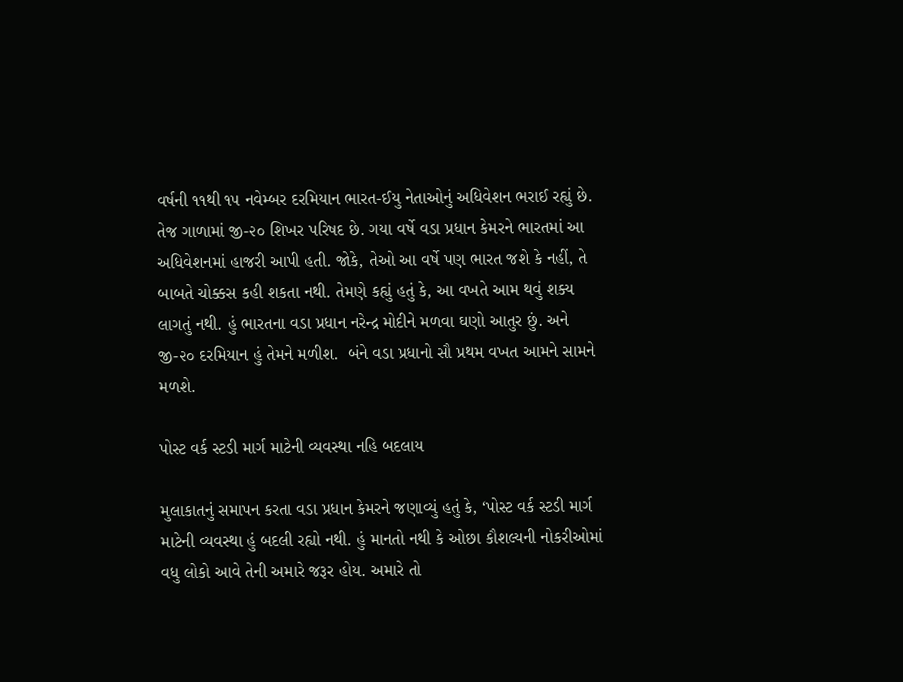વર્ષની ૧૧થી ૧૫ નવેમ્બર દરમિયાન ભારત-ઈયુ નેતાઓનું અધિવેશન ભરાઈ રહ્યું છે. તેજ ગાળામાં જી-૨૦ શિખર પરિષદ છે. ગયા વર્ષે વડા પ્રધાન કેમરને ભારતમાં આ અધિવેશનમાં હાજરી આપી હતી. જોકે, તેઓ આ વર્ષે પણ ભારત જશે કે નહીં, તે બાબતે ચોક્કસ કહી શકતા નથી. તેમણે કહ્યું હતું કે, આ વખતે આમ થવું શક્ય લાગતું નથી. હું ભારતના વડા પ્રધાન નરેન્દ્ર મોદીને મળવા ઘણો આતુર છું. અને જી-૨૦ દરમિયાન હું તેમને મળીશ.  બંને વડા પ્રધાનો સૌ પ્રથમ વખત આમને સામને મળશે.

પોસ્ટ વર્ક સ્ટડી માર્ગ માટેની વ્યવસ્થા નહિ બદલાય

મુલાકાતનું સમાપન કરતા વડા પ્રધાન કેમરને જણાવ્યું હતું કે, ‘પોસ્ટ વર્ક સ્ટડી માર્ગ માટેની વ્યવસ્થા હું બદલી રહ્યો નથી. હું માનતો નથી કે ઓછા કૌશલ્યની નોકરીઓમાં વધુ લોકો આવે તેની અમારે જરૂર હોય. અમારે તો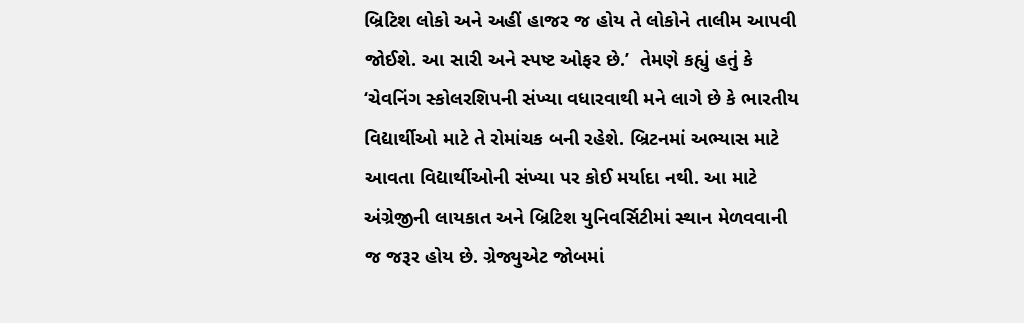બ્રિટિશ લોકો અને અહીં હાજર જ હોય તે લોકોને તાલીમ આપવી જોઈશે. આ સારી અને સ્પષ્ટ ઓફર છે.’  તેમણે કહ્યું હતું કે ‘ચેવનિંગ સ્કોલરશિપની સંખ્યા વધારવાથી મને લાગે છે કે ભારતીય વિદ્યાર્થીઓ માટે તે રોમાંચક બની રહેશે. બ્રિટનમાં અભ્યાસ માટે આવતા વિદ્યાર્થીઓની સંખ્યા પર કોઈ મર્યાદા નથી. આ માટે અંગ્રેજીની લાયકાત અને બ્રિટિશ યુનિવર્સિટીમાં સ્થાન મેળવવાની જ જરૂર હોય છે. ગ્રેજ્યુએટ જોબમાં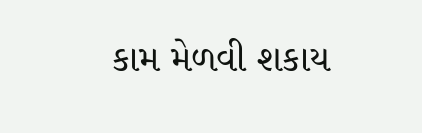કામ મેળવી શકાય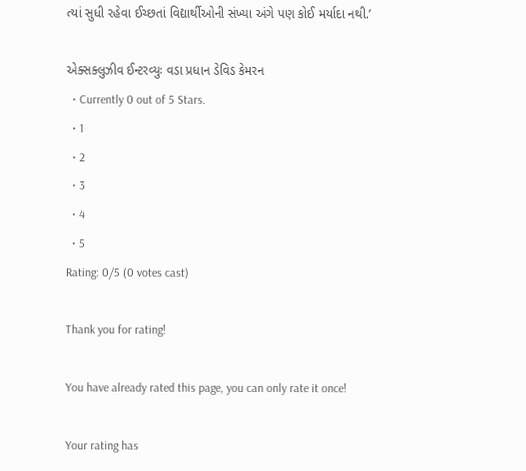ત્યાં સુધી રહેવા ઈચ્છતાં વિદ્યાર્થીઓની સંખ્યા અંગે પણ કોઈ મર્યાદા નથી.’

એક્સક્લુઝીવ ઈન્ટરવ્યુઃ વડા પ્રધાન ડેવિડ કેમરન
  • Currently 0 out of 5 Stars.
  • 1
  • 2
  • 3
  • 4
  • 5
Rating: 0/5 (0 votes cast)

Thank you for rating!

You have already rated this page, you can only rate it once!

Your rating has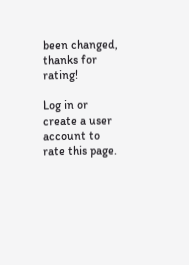been changed, thanks for rating!

Log in or create a user account to rate this page.